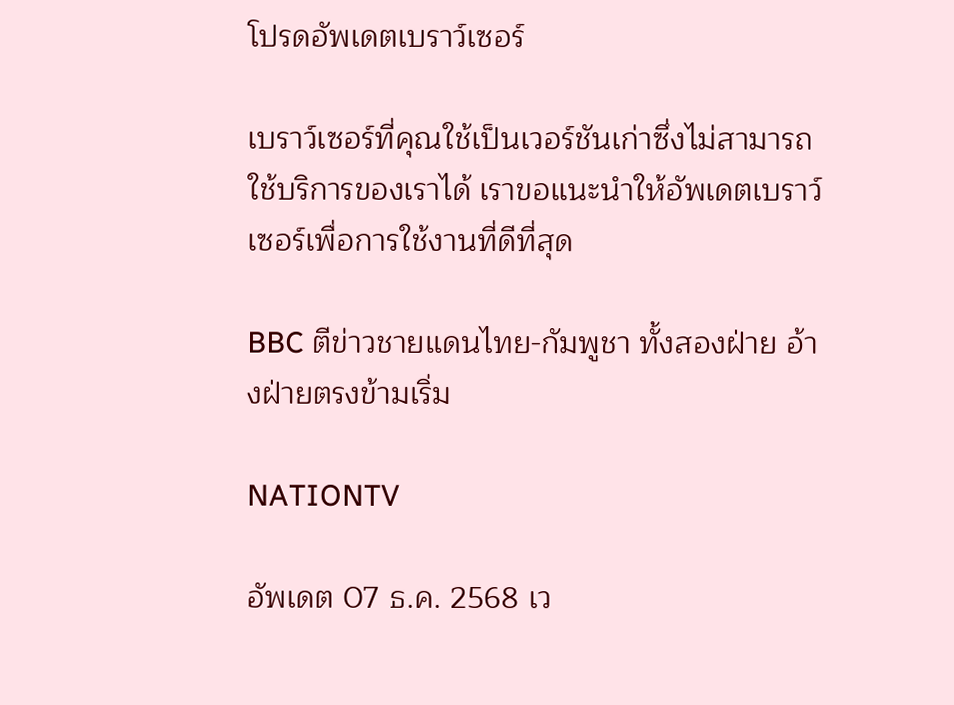โปรดอัพเดตเบราว์เซอร์

เบราว์เซอร์ที่คุณใช้เป็นเวอร์ชันเก่าซึ่งไม่สามารถใช้บริการของเราได้ เราขอแนะนำให้อัพเดตเบราว์เซอร์เพื่อการใช้งานที่ดีที่สุด

BBC ตีข่าวชายแดนไทย-กัมพูชา ทั้งสองฝ่าย อ้างฝ่ายตรงข้ามเริ่ม

NATIONTV

อัพเดต 07 ธ.ค. 2568 เว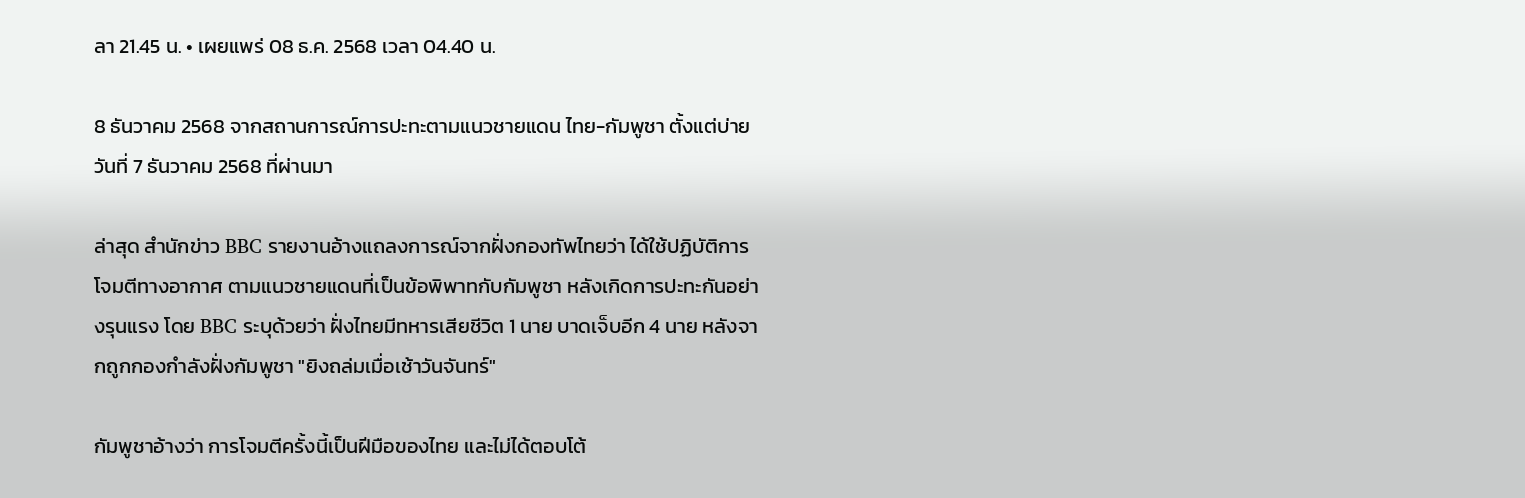ลา 21.45 น. • เผยแพร่ 08 ธ.ค. 2568 เวลา 04.40 น.

8 ธันวาคม 2568 จากสถานการณ์การปะทะตามแนวชายแดน ไทย-กัมพูชา ตั้งแต่บ่ายวันที่ 7 ธันวาคม 2568 ที่ผ่านมา

ล่าสุด สำนักข่าว BBC รายงานอ้างแถลงการณ์จากฝั่งกองทัพไทยว่า ได้ใช้ปฏิบัติการโจมตีทางอากาศ ตามแนวชายแดนที่เป็นข้อพิพาทกับกัมพูชา หลังเกิดการปะทะกันอย่างรุนแรง โดย BBC ระบุด้วยว่า ฝั่งไทยมีทหารเสียชีวิต 1 นาย บาดเจ็บอีก 4 นาย หลังจากถูกกองกำลังฝั่งกัมพูชา "ยิงถล่มเมื่อเช้าวันจันทร์"

กัมพูชาอ้างว่า การโจมตีครั้งนี้เป็นฝีมือของไทย และไม่ได้ตอบโต้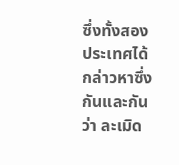ซึ่งทั้งสองประเทศได้กล่าวหาซึ่งกันและกันว่า ละเมิด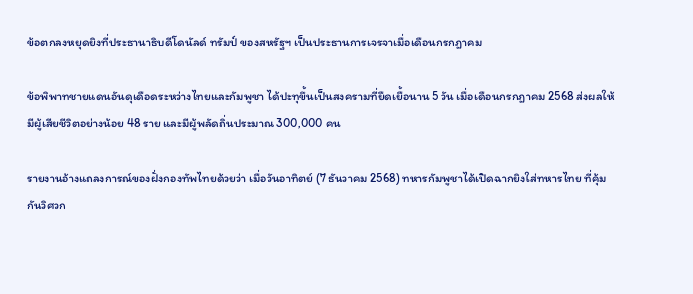ข้อตกลงหยุดยิงที่ประธานาธิบดีโดนัลด์ ทรัมป์ ของสหรัฐฯ เป็นประธานการเจรจาเมื่อเดือนกรกฎาคม

ข้อพิพาทชายแดนอันดุเดือดระหว่างไทยและกัมพูชา ได้ปะทุขึ้นเป็นสงครามที่ยืดเยื้อนาน 5 วัน เมื่อเดือนกรกฎาคม 2568 ส่งผลให้มีผู้เสียชีวิตอย่างน้อย 48 ราย และมีผู้พลัดถิ่นประมาณ 300,000 คน

รายงานอ้างแถลงการณ์ของฝั่งกองทัพไทยด้วยว่า เมื่อวันอาทิตย์ (7 ธันวาคม 2568) ทหารกัมพูชาได้เปิดฉากยิงใส่ทหารไทย ที่คุ้มกันวิศวก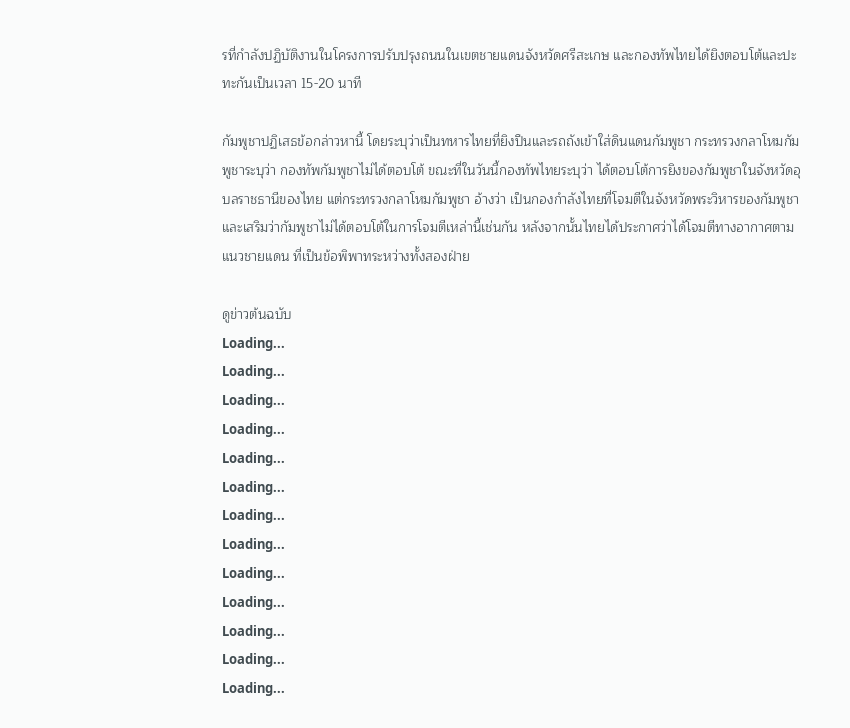รที่กำลังปฏิบัติงานในโครงการปรับปรุงถนนในเขตชายแดนจังหวัดศรีสะเกษ และกองทัพไทยได้ยิงตอบโต้และปะทะกันเป็นเวลา 15-20 นาที

กัมพูชาปฏิเสธข้อกล่าวหานี้ โดยระบุว่าเป็นทหารไทยที่ยิงปืนและรถถังเข้าใส่ดินแดนกัมพูชา กระทรวงกลาโหมกัมพูชาระบุว่า กองทัพกัมพูชาไม่ได้ตอบโต้ ขณะที่ในวันนี้กองทัพไทยระบุว่า ได้ตอบโต้การยิงของกัมพูชาในจังหวัดอุบลราชธานีของไทย แต่กระทรวงกลาโหมกัมพูชา อ้างว่า เป็นกองกำลังไทยที่โจมตีในจังหวัดพระวิหารของกัมพูชา และเสริมว่ากัมพูชาไม่ได้ตอบโต้ในการโจมตีเหล่านี้เช่นกัน หลังจากนั้นไทยได้ประกาศว่าได้โจมตีทางอากาศตามแนวชายแดน ที่เป็นข้อพิพาทระหว่างทั้งสองฝ่าย

ดูข่าวต้นฉบับ
Loading...
Loading...
Loading...
Loading...
Loading...
Loading...
Loading...
Loading...
Loading...
Loading...
Loading...
Loading...
Loading...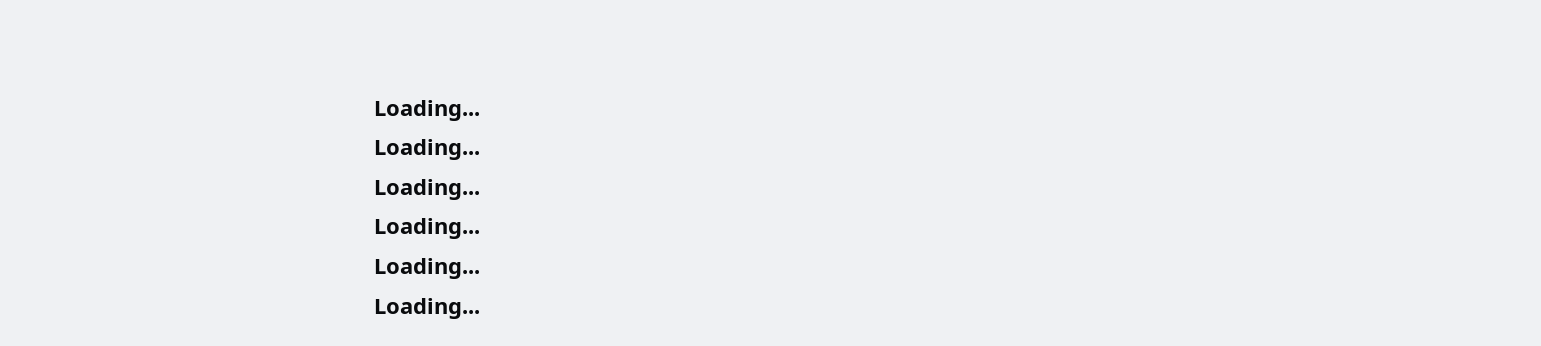Loading...
Loading...
Loading...
Loading...
Loading...
Loading...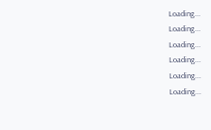Loading...
Loading...
Loading...
Loading...
Loading...
Loading...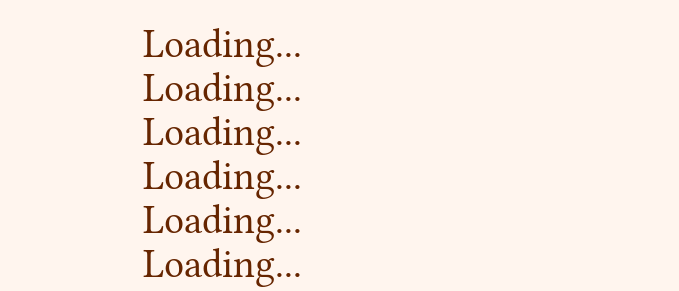Loading...
Loading...
Loading...
Loading...
Loading...
Loading...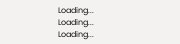Loading...
Loading...
Loading...